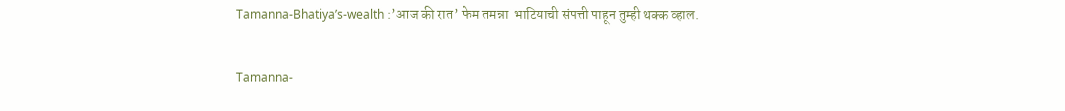Tamanna-Bhatiya’s-wealth :’आज की रात’ फेम तमन्ना  भाटियाची संपत्ती पाहून तुम्ही थक्क व्हाल.

Tamanna-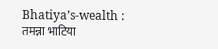Bhatiya’s-wealth : तमन्ना भाटिया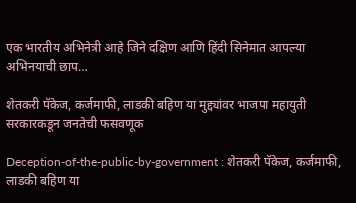एक भारतीय अभिनेत्री आहे जिने दक्षिण आणि हिंदी सिनेमात आपल्या अभिनयाची छाप…

शेतकरी पॅकेज, कर्जमाफी, लाडकी बहिण या मुद्द्यांवर भाजपा महायुती सरकारकडून जनतेची फसवणूक

Deception-of-the-public-by-government : शेतकरी पॅकेज, कर्जमाफी, लाडकी बहिण या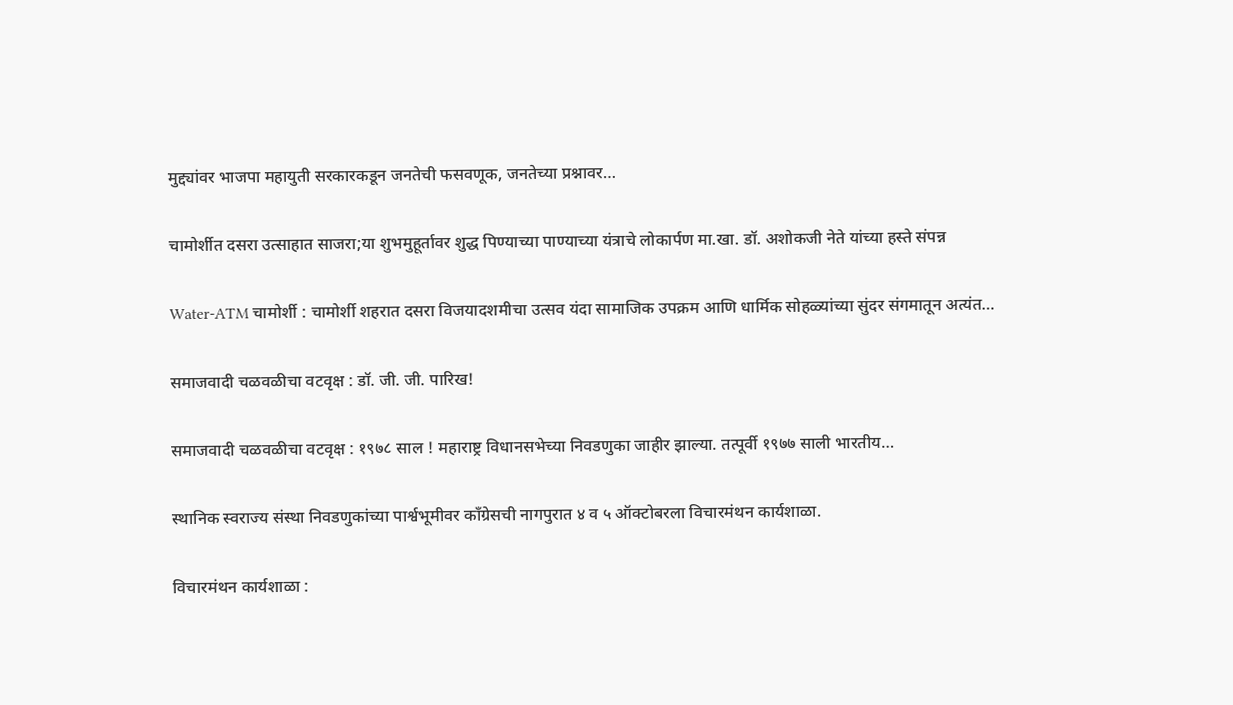मुद्द्यांवर भाजपा महायुती सरकारकडून जनतेची फसवणूक, जनतेच्या प्रश्नावर…

चामोर्शीत दसरा उत्साहात साजरा;या शुभमुहूर्तावर शुद्ध पिण्याच्या पाण्याच्या यंत्राचे लोकार्पण मा.खा. डॉ. अशोकजी नेते यांच्या हस्ते संपन्न

Water-ATM चामोर्शी : चामोर्शी शहरात दसरा विजयादशमीचा उत्सव यंदा सामाजिक उपक्रम आणि धार्मिक सोहळ्यांच्या सुंदर संगमातून अत्यंत…

समाजवादी चळवळीचा वटवृक्ष : डॉ. जी. जी. पारिख!

समाजवादी चळवळीचा वटवृक्ष : १९७८ साल ! महाराष्ट्र विधानसभेच्या निवडणुका जाहीर झाल्या. तत्पूर्वी १९७७ साली भारतीय…

स्थानिक स्वराज्य संस्था निवडणुकांच्या पार्श्वभूमीवर काँग्रेसची नागपुरात ४ व ५ ऑक्टोबरला विचारमंथन कार्यशाळा.

विचारमंथन कार्यशाळा :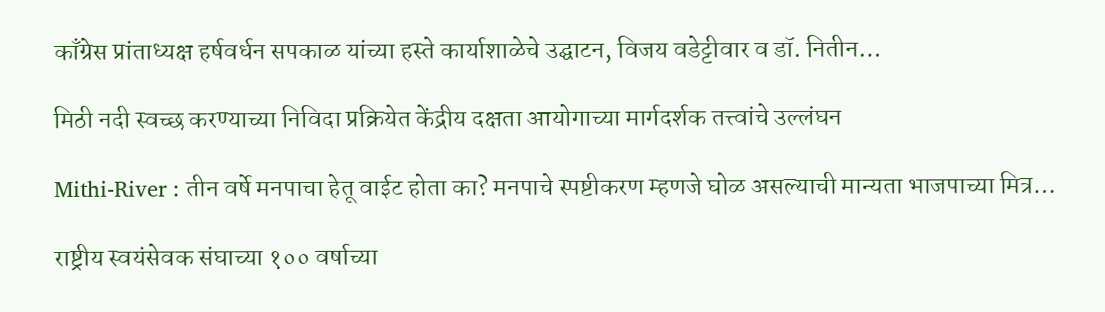काँग्रेस प्रांताध्यक्ष हर्षवर्धन सपकाळ यांच्या हस्ते कार्याशाळेचे उद्घाटन, विजय वडेट्टीवार व डॉ. नितीन…

मिठी नदी स्वच्छ करण्याच्या निविदा प्रक्रियेत केंद्रीय दक्षता आयोगाच्या मार्गदर्शक तत्त्वांचे उल्लंघन

Mithi-River : तीन वर्षे मनपाचा हेतू वाईट होता का? मनपाचे स्पष्टीकरण म्हणजे घोळ असल्याची मान्यता भाजपाच्या मित्र…

राष्ट्रीय स्वयंसेवक संघाच्या १०० वर्षाच्या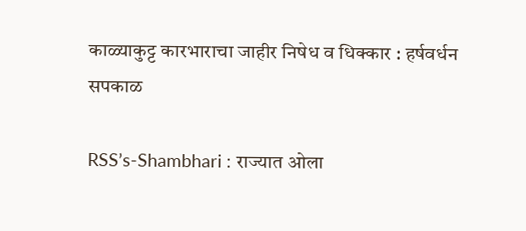काळ्याकुट्ट कारभाराचा जाहीर निषेध व धिक्कार : हर्षवर्धन सपकाळ

RSS’s-Shambhari : राज्यात ओला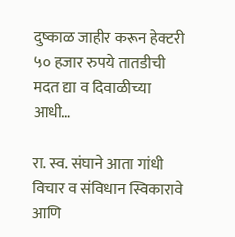दुष्काळ जाहीर करून हेक्टरी ५० हजार रुपये तातडीची मदत द्या व दिवाळीच्या आधी…

रा. स्व. संघाने आता गांधी विचार व संविधान स्विकारावे आणि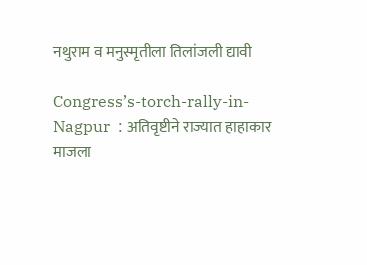नथुराम व मनुस्मृतीला तिलांजली द्यावी

Congress’s-torch-rally-in-Nagpur  : अतिवृष्टीने राज्यात हाहाकार माजला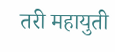तरी महायुती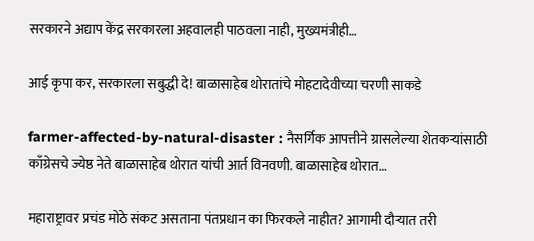सरकारने अद्याप केंद्र सरकारला अहवालही पाठवला नाही, मुख्यमंत्रीही…

आई कृपा कर, सरकारला सबुद्धी दे! बाळासाहेब थोरातांचे मोहटादेवीच्या चरणी साकडे

farmer-affected-by-natural-disaster : नैसर्गिक आपत्तीने ग्रासलेल्या शेतकऱ्यांसाठी काँग्रेसचे ज्येष्ठ नेते बाळासाहेब थोरात यांची आर्त विनवणी. बाळासाहेब थोरात…

महाराष्ट्रावर प्रचंड मोठे संकट असताना पंतप्रधान का फिरकले नाहीत? आगामी दौऱ्यात तरी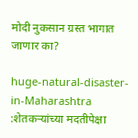मोदी नुकसान ग्रस्त भागात जाणार का?

huge-natural-disaster-in-Maharashtra :शेतकऱ्यांच्या मदतीपेक्षा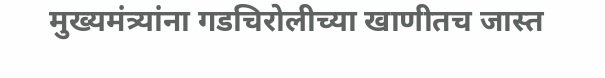मुख्यमंत्र्यांना गडचिरोलीच्या खाणीतच जास्त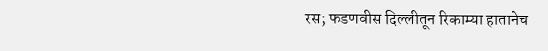रस; फडणवीस दिल्लीतून रिकाम्या हातानेच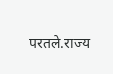परतले.राज्य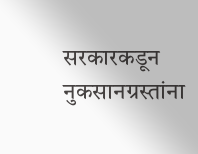सरकारकडून नुकसानग्रस्तांना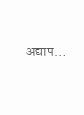अद्याप…